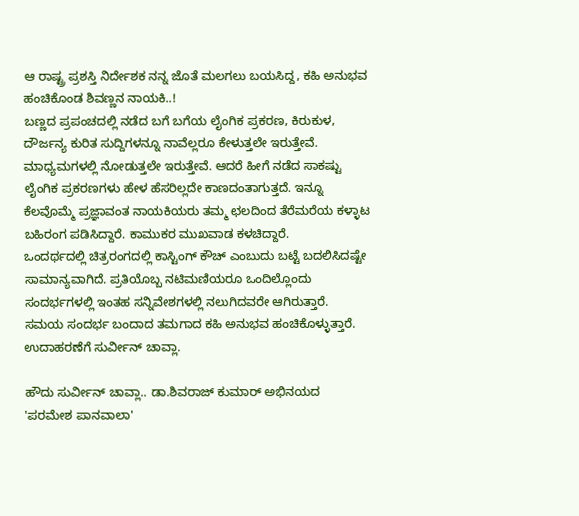ಆ ರಾಷ್ಟ್ರ ಪ್ರಶಸ್ತಿ ನಿರ್ದೇಶಕ ನನ್ನ ಜೊತೆ ಮಲಗಲು ಬಯಸಿದ್ದ, ಕಹಿ ಅನುಭವ ಹಂಚಿಕೊಂಡ ಶಿವಣ್ಣನ ನಾಯಕಿ..!
ಬಣ್ಣದ ಪ್ರಪಂಚದಲ್ಲಿ ನಡೆದ ಬಗೆ ಬಗೆಯ ಲೈಂಗಿಕ ಪ್ರಕರಣ, ಕಿರುಕುಳ, ದೌರ್ಜನ್ಯ ಕುರಿತ ಸುದ್ದಿಗಳನ್ನೂ ನಾವೆಲ್ಲರೂ ಕೇಳುತ್ತಲೇ ಇರುತ್ತೇವೆ. ಮಾಧ್ಯಮಗಳಲ್ಲಿ ನೋಡುತ್ತಲೇ ಇರುತ್ತೇವೆ. ಆದರೆ ಹೀಗೆ ನಡೆದ ಸಾಕಷ್ಟು ಲೈಂಗಿಕ ಪ್ರಕರಣಗಳು ಹೇಳ ಹೆಸರಿಲ್ಲದೇ ಕಾಣದಂತಾಗುತ್ತದೆ. ಇನ್ನೂ ಕೆಲವೊಮ್ಮೆ ಪ್ರಜ್ಞಾವಂತ ನಾಯಕಿಯರು ತಮ್ಮ ಛಲದಿಂದ ತೆರೆಮರೆಯ ಕಳ್ಳಾಟ ಬಹಿರಂಗ ಪಡಿಸಿದ್ದಾರೆ. ಕಾಮುಕರ ಮುಖವಾಡ ಕಳಚಿದ್ದಾರೆ.
ಒಂದರ್ಥದಲ್ಲಿ ಚಿತ್ರರಂಗದಲ್ಲಿ ಕಾಸ್ಟಿಂಗ್ ಕೌಚ್ ಎಂಬುದು ಬಟ್ಟೆ ಬದಲಿಸಿದಷ್ಟೇ ಸಾಮಾನ್ಯವಾಗಿದೆ. ಪ್ರತಿಯೊಬ್ಬ ನಟಿಮಣಿಯರೂ ಒಂದಿಲ್ಲೊಂದು ಸಂದರ್ಭಗಳಲ್ಲಿ ಇಂತಹ ಸನ್ನಿವೇಶಗಳಲ್ಲಿ ನಲುಗಿದವರೇ ಆಗಿರುತ್ತಾರೆ. ಸಮಯ ಸಂದರ್ಭ ಬಂದಾದ ತಮಗಾದ ಕಹಿ ಅನುಭವ ಹಂಚಿಕೊಳ್ಳುತ್ತಾರೆ. ಉದಾಹರಣೆಗೆ ಸುರ್ವೀನ್ ಚಾವ್ಲಾ.

ಹೌದು ಸುರ್ವೀನ್ ಚಾವ್ಲಾ.. ಡಾ.ಶಿವರಾಜ್ ಕುಮಾರ್ ಅಭಿನಯದ 'ಪರಮೇಶ ಪಾನವಾಲಾ'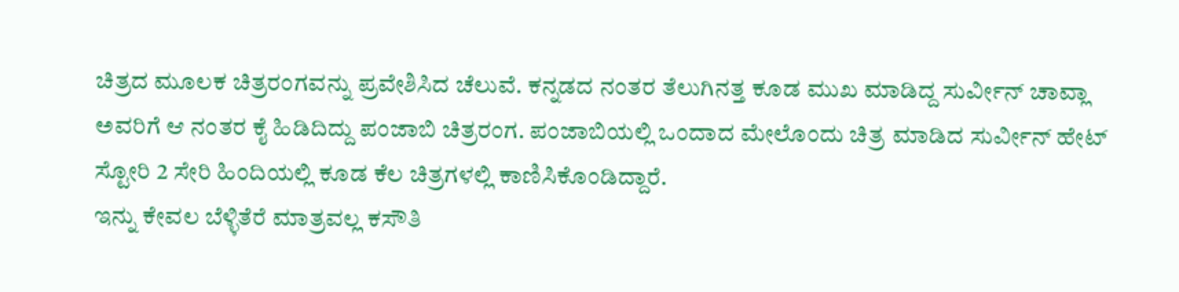ಚಿತ್ರದ ಮೂಲಕ ಚಿತ್ರರಂಗವನ್ನು ಪ್ರವೇಶಿಸಿದ ಚೆಲುವೆ. ಕನ್ನಡದ ನಂತರ ತೆಲುಗಿನತ್ತ ಕೂಡ ಮುಖ ಮಾಡಿದ್ದ ಸುರ್ವೀನ್ ಚಾವ್ಲಾ ಅವರಿಗೆ ಆ ನಂತರ ಕೈ ಹಿಡಿದಿದ್ದು ಪಂಜಾಬಿ ಚಿತ್ರರಂಗ. ಪಂಜಾಬಿಯಲ್ಲಿ ಒಂದಾದ ಮೇಲೊಂದು ಚಿತ್ರ ಮಾಡಿದ ಸುರ್ವೀನ್ ಹೇಟ್ ಸ್ಟೋರಿ 2 ಸೇರಿ ಹಿಂದಿಯಲ್ಲಿ ಕೂಡ ಕೆಲ ಚಿತ್ರಗಳಲ್ಲಿ ಕಾಣಿಸಿಕೊಂಡಿದ್ದಾರೆ.
ಇನ್ನು ಕೇವಲ ಬೆಳ್ಳಿತೆರೆ ಮಾತ್ರವಲ್ಲ ಕಸೌತಿ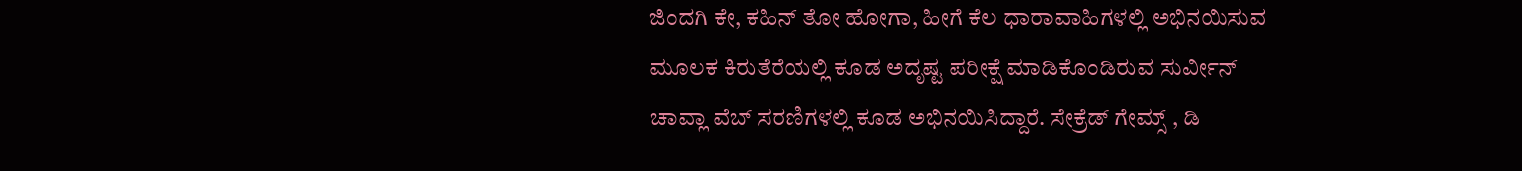ಜಿಂದಗಿ ಕೇ, ಕಹಿನ್ ತೋ ಹೋಗಾ, ಹೀಗೆ ಕೆಲ ಧಾರಾವಾಹಿಗಳಲ್ಲಿ ಅಭಿನಯಿಸುವ ಮೂಲಕ ಕಿರುತೆರೆಯಲ್ಲಿ ಕೂಡ ಅದೃಷ್ಟ ಪರೀಕ್ಷೆ ಮಾಡಿಕೊಂಡಿರುವ ಸುರ್ವೀನ್ ಚಾವ್ಲಾ ವೆಬ್ ಸರಣಿಗಳಲ್ಲಿ ಕೂಡ ಅಭಿನಯಿಸಿದ್ದಾರೆ. ಸೇಕ್ರೆಡ್ ಗೇಮ್ಸ್ , ಡಿ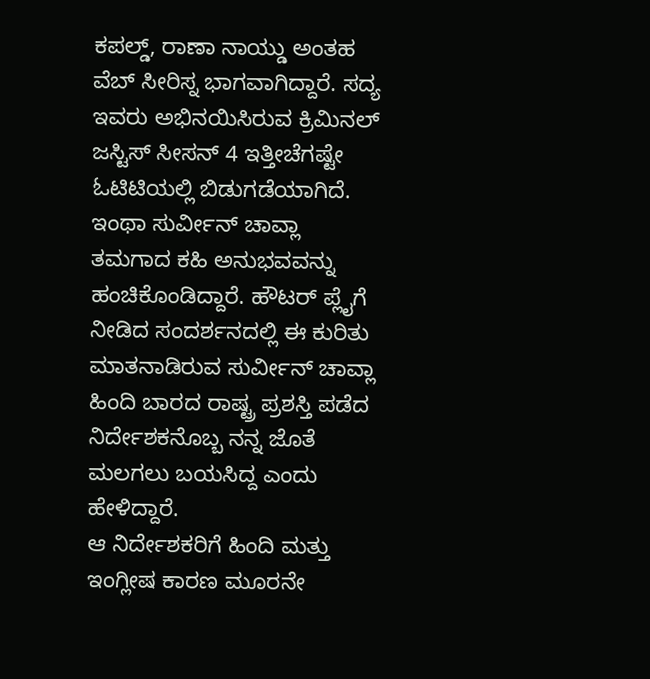ಕಪಲ್ಡ್, ರಾಣಾ ನಾಯ್ಡು ಅಂತಹ ವೆಬ್ ಸೀರಿಸ್ನ ಭಾಗವಾಗಿದ್ದಾರೆ. ಸದ್ಯ ಇವರು ಅಭಿನಯಿಸಿರುವ ಕ್ರಿಮಿನಲ್ ಜಸ್ಟಿಸ್ ಸೀಸನ್ 4 ಇತ್ತೀಚೆಗಷ್ಟೇ ಓಟಿಟಿಯಲ್ಲಿ ಬಿಡುಗಡೆಯಾಗಿದೆ.
ಇಂಥಾ ಸುರ್ವೀನ್ ಚಾವ್ಲಾ ತಮಗಾದ ಕಹಿ ಅನುಭವವನ್ನು ಹಂಚಿಕೊಂಡಿದ್ದಾರೆ. ಹೌಟರ್ ಪ್ಲೈಗೆ ನೀಡಿದ ಸಂದರ್ಶನದಲ್ಲಿ ಈ ಕುರಿತು ಮಾತನಾಡಿರುವ ಸುರ್ವೀನ್ ಚಾವ್ಲಾ ಹಿಂದಿ ಬಾರದ ರಾಷ್ಟ್ರ ಪ್ರಶಸ್ತಿ ಪಡೆದ ನಿರ್ದೇಶಕನೊಬ್ಬ ನನ್ನ ಜೊತೆ ಮಲಗಲು ಬಯಸಿದ್ದ ಎಂದು ಹೇಳಿದ್ದಾರೆ.
ಆ ನಿರ್ದೇಶಕರಿಗೆ ಹಿಂದಿ ಮತ್ತು ಇಂಗ್ಲೀಷ ಕಾರಣ ಮೂರನೇ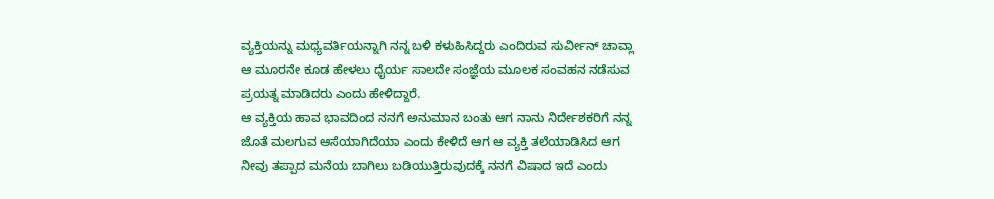ವ್ಯಕ್ತಿಯನ್ನು ಮಧ್ಯವರ್ತಿಯನ್ನಾಗಿ ನನ್ನ ಬಳಿ ಕಳುಹಿಸಿದ್ದರು ಎಂದಿರುವ ಸುರ್ವೀನ್ ಚಾವ್ಲಾ ಆ ಮೂರನೇ ಕೂಡ ಹೇಳಲು ಧೈರ್ಯ ಸಾಲದೇ ಸಂಜ್ಞೆಯ ಮೂಲಕ ಸಂವಹನ ನಡೆಸುವ ಪ್ರಯತ್ನ ಮಾಡಿದರು ಎಂದು ಹೇಳಿದ್ದಾರೆ.
ಆ ವ್ಯಕ್ತಿಯ ಹಾವ ಭಾವದಿಂದ ನನಗೆ ಅನುಮಾನ ಬಂತು ಆಗ ನಾನು ನಿರ್ದೇಶಕರಿಗೆ ನನ್ನ ಜೊತೆ ಮಲಗುವ ಆಸೆಯಾಗಿದೆಯಾ ಎಂದು ಕೇಳಿದೆ ಆಗ ಆ ವ್ಯಕ್ತಿ ತಲೆಯಾಡಿಸಿದ ಆಗ ನೀವು ತಪ್ಪಾದ ಮನೆಯ ಬಾಗಿಲು ಬಡಿಯುತ್ತಿರುವುದಕ್ಕೆ ನನಗೆ ವಿಷಾದ ಇದೆ ಎಂದು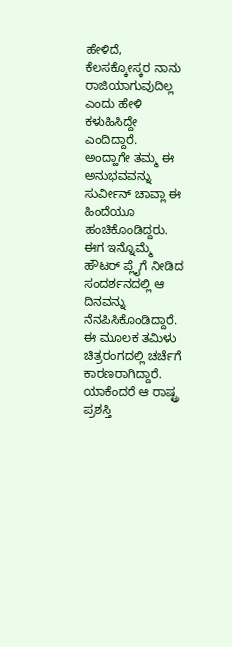ಹೇಳಿದೆ, ಕೆಲಸಕ್ಕೋಸ್ಕರ ನಾನು ರಾಜಿಯಾಗುವುದಿಲ್ಲ ಎಂದು ಹೇಳಿ ಕಳುಹಿಸಿದ್ದೇ ಎಂದಿದ್ದಾರೆ.
ಅಂದ್ಹಾಗೇ ತಮ್ಮ ಈ ಅನುಭವವನ್ನು ಸುರ್ವೀನ್ ಚಾವ್ಲಾ ಈ ಹಿಂದೆಯೂ ಹಂಚಿಕೊಂಡಿದ್ದರು. ಈಗ ಇನ್ನೊಮ್ಮೆ ಹೌಟರ್ ಪ್ಲೈಗೆ ನೀಡಿದ ಸಂದರ್ಶನದಲ್ಲಿ ಆ ದಿನವನ್ನು ನೆನಪಿಸಿಕೊಂಡಿದ್ದಾರೆ. ಈ ಮೂಲಕ ತಮಿಳು ಚಿತ್ರರಂಗದಲ್ಲಿ ಚರ್ಚೆಗೆ ಕಾರಣರಾಗಿದ್ದಾರೆ. ಯಾಕೆಂದರೆ ಆ ರಾಷ್ಟ್ರ ಪ್ರಶಸ್ತಿ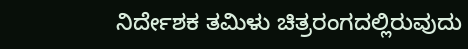ನಿರ್ದೇಶಕ ತಮಿಳು ಚಿತ್ರರಂಗದಲ್ಲಿರುವುದು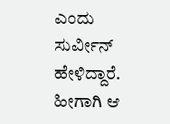ಎಂದು ಸುರ್ವೀನ್ ಹೇಳಿದ್ದಾರೆ. ಹೀಗಾಗಿ ಆ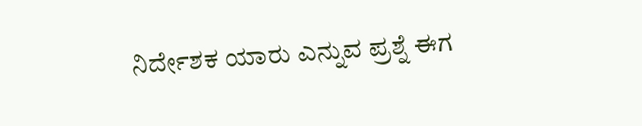ನಿರ್ದೇಶಕ ಯಾರು ಎನ್ನುವ ಪ್ರಶ್ನೆ ಈಗ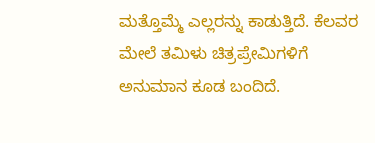ಮತ್ತೊಮ್ಮೆ ಎಲ್ಲರನ್ನು ಕಾಡುತ್ತಿದೆ. ಕೆಲವರ ಮೇಲೆ ತಮಿಳು ಚಿತ್ರಪ್ರೇಮಿಗಳಿಗೆ ಅನುಮಾನ ಕೂಡ ಬಂದಿದೆ.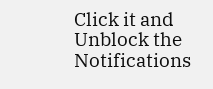Click it and Unblock the Notifications